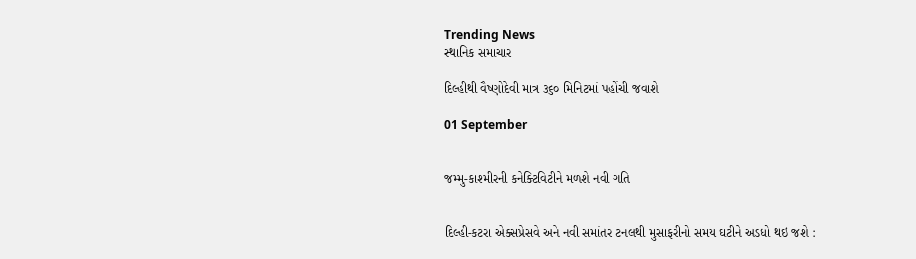Trending News
સ્થાનિક સમાચાર

દિલ્હીથી વૈષ્ણોદેવી માત્ર ૩૬૦ મિનિટમાં પહોંચી જવાશે

01 September


જમ્મુ-કાશ્મીરની કનેક્ટિવિટીને મળશે નવી ગતિ


દિલ્હી-કટરા એક્સપ્રેસવે અને નવી સમાંતર ટનલથી મુસાફરીનો સમય ઘટીને અડધો થઇ જશે :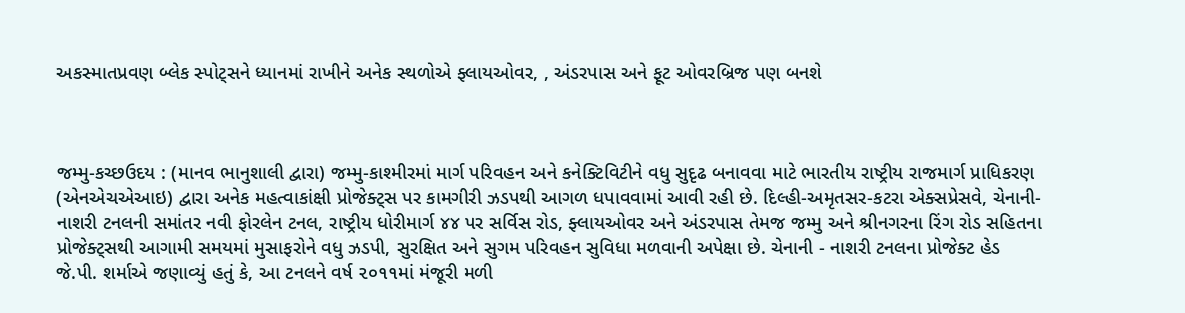અકસ્માતપ્રવણ બ્લેક સ્પોટ્‌સને ધ્યાનમાં રાખીને અનેક સ્થળોએ ફ્લાયઓવર, , અંડરપાસ અને ફૂટ ઓવરબ્રિજ પણ બનશે



જમ્મુ-કચ્છઉદય : (માનવ ભાનુશાલી દ્વારા) જમ્મુ-કાશ્મીરમાં માર્ગ પરિવહન અને કનેક્ટિવિટીને વધુ સુદૃઢ બનાવવા માટે ભારતીય રાષ્ટ્રીય રાજમાર્ગ પ્રાધિકરણ (એનએચએઆઇ) દ્વારા અનેક મહત્વાકાંક્ષી પ્રોજેક્ટ્‌સ પર કામગીરી ઝડપથી આગળ ધપાવવામાં આવી રહી છે. દિલ્હી-અમૃતસર-કટરા એક્સપ્રેસવે, ચેનાની-નાશરી ટનલની સમાંતર નવી ફોરલેન ટનલ, રાષ્ટ્રીય ધોરીમાર્ગ ૪૪ પર સર્વિસ રોડ, ફ્લાયઓવર અને અંડરપાસ તેમજ જમ્મુ અને શ્રીનગરના રિંગ રોડ સહિતના પ્રોજેક્ટ્‌સથી આગામી સમયમાં મુસાફરોને વધુ ઝડપી, સુરક્ષિત અને સુગમ પરિવહન સુવિધા મળવાની અપેક્ષા છે. ચેનાની - નાશરી ટનલના પ્રોજેક્ટ હેડ જે.પી. શર્માએ જણાવ્યું હતું કે, આ ટનલને વર્ષ ૨૦૧૧માં મંજૂરી મળી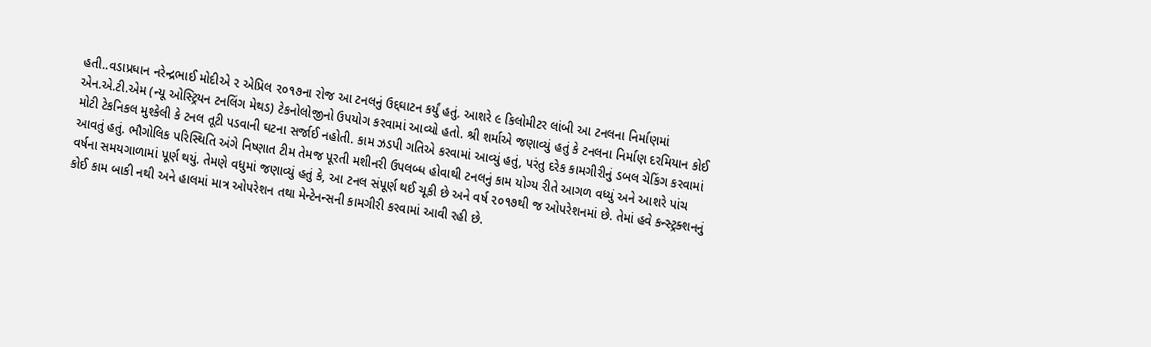હતી..વડાપ્રધાન નરેન્દ્રભાઈ મોદીએ ૨ એપ્રિલ ૨૦૧૭ના રોજ આ ટનલનું ઉદ્દઘાટન કર્યું હતું. આશરે ૯ કિલોમીટર લાંબી આ ટનલના નિર્માણમાં એન.એ.ટી.એમ (ન્યૂ ઓસ્ટ્રિયન ટનલિંગ મેથડ) ટેકનોલોજીનો ઉપયોગ કરવામાં આવ્યો હતો. શ્રી શર્માએ જણાવ્યું હતું કે ટનલના નિર્માણ દરમિયાન કોઈ મોટી ટેકનિકલ મુશ્કેલી કે ટનલ તૂટી પડવાની ઘટના સર્જાઈ નહોતી. કામ ઝડપી ગતિએ કરવામાં આવ્યું હતું, પરંતુ દરેક કામગીરીનું ડબલ ચેકિંગ કરવામાં આવતું હતું. ભૌગોલિક પરિસ્થિતિ અંગે નિષ્ણાત ટીમ તેમજ પૂરતી મશીનરી ઉપલબ્ધ હોવાથી ટનલનું કામ યોગ્ય રીતે આગળ વધ્યું અને આશરે પાંચ વર્ષના સમયગાળામાં પૂર્ણ થયું. તેમણે વધુમાં જણાવ્યું હતું કે, આ ટનલ સંપૂર્ણ થઈ ચૂકી છે અને વર્ષ ૨૦૧૭થી જ ઓપરેશનમાં છે. તેમાં હવે કન્સ્ટ્રક્શનનું કોઈ કામ બાકી નથી અને હાલમાં માત્ર ઓપરેશન તથા મેન્ટેનન્સની કામગીરી કરવામાં આવી રહી છે.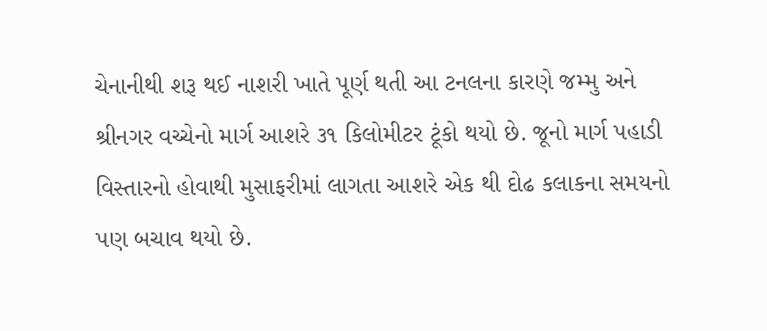ચેનાનીથી શરૂ થઈ નાશરી ખાતે પૂર્ણ થતી આ ટનલના કારણે જમ્મુ અને શ્રીનગર વચ્ચેનો માર્ગ આશરે ૩૧ કિલોમીટર ટૂંકો થયો છે. જૂનો માર્ગ પહાડી વિસ્તારનો હોવાથી મુસાફરીમાં લાગતા આશરે એક થી દોઢ કલાકના સમયનો પણ બચાવ થયો છે.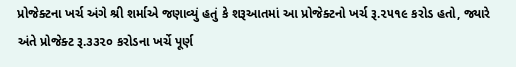પ્રોજેક્ટના ખર્ચ અંગે શ્રી શર્માએ જણાવ્યું હતું કે શરૂઆતમાં આ પ્રોજેક્ટનો ખર્ચ રૂ.૨૫૧૯ કરોડ હતો, જ્યારે અંતે પ્રોજેક્ટ રૂ.૩૩૨૦ કરોડના ખર્ચે પૂર્ણ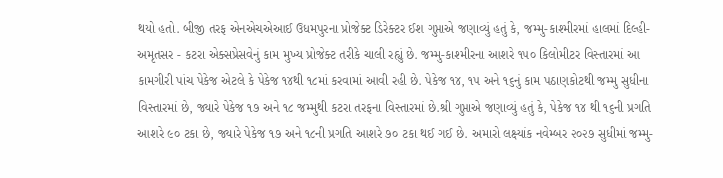થયો હતો. બીજી તરફ એનએચએઆઈ ઉધમપુરના પ્રોજેક્ટ ડિરેક્ટર ઈશ ગુપ્તાએ જણાવ્યું હતું કે, જમ્મુ-કાશ્મીરમાં હાલમાં દિલ્હી-અમૃતસર - કટરા એક્સપ્રેસવેનું કામ મુખ્ય પ્રોજેક્ટ તરીકે ચાલી રહ્યું છે. જમ્મુ-કાશ્મીરના આશરે ૧૫૦ કિલોમીટર વિસ્તારમાં આ કામગીરી પાંચ પેકેજ એટલે કે પેકેજ ૧૪થી ૧૮માં કરવામાં આવી રહી છે. પેકેજ ૧૪, ૧૫ અને ૧૬નું કામ પઠાણકોટથી જમ્મુ સુધીના વિસ્તારમાં છે, જ્યારે પેકેજ ૧૭ અને ૧૮ જમ્મુથી કટરા તરફના વિસ્તારમાં છે.શ્રી ગુપ્તાએ જણાવ્યું હતું કે, પેકેજ ૧૪ થી ૧૬ની પ્રગતિ આશરે ૯૦ ટકા છે, જ્યારે પેકેજ ૧૭ અને ૧૮ની પ્રગતિ આશરે ૭૦ ટકા થઈ ગઈ છે. અમારો લક્ષ્યાંક નવેમ્બર ૨૦૨૭ સુધીમાં જમ્મુ-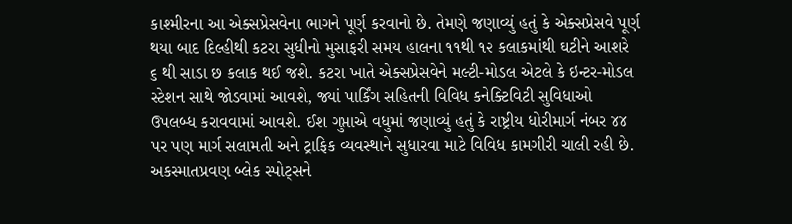કાશ્મીરના આ એક્સપ્રેસવેના ભાગને પૂર્ણ કરવાનો છે. તેમણે જણાવ્યું હતું કે એક્સપ્રેસવે પૂર્ણ થયા બાદ દિલ્હીથી કટરા સુધીનો મુસાફરી સમય હાલના ૧૧થી ૧૨ કલાકમાંથી ઘટીને આશરે ૬ થી સાડા છ કલાક થઈ જશે. કટરા ખાતે એક્સપ્રેસવેને મલ્ટી-મોડલ એટલે કે ઇન્ટર-મોડલ સ્ટેશન સાથે જોડવામાં આવશે, જ્યાં પાર્કિંગ સહિતની વિવિધ કનેક્ટિવિટી સુવિધાઓ ઉપલબ્ધ કરાવવામાં આવશે. ઈશ ગુપ્તાએ વધુમાં જણાવ્યું હતું કે રાષ્ટ્રીય ધોરીમાર્ગ નંબર ૪૪ પર પણ માર્ગ સલામતી અને ટ્રાફિક વ્યવસ્થાને સુધારવા માટે વિવિધ કામગીરી ચાલી રહી છે. અકસ્માતપ્રવણ બ્લેક સ્પોટ્‌સને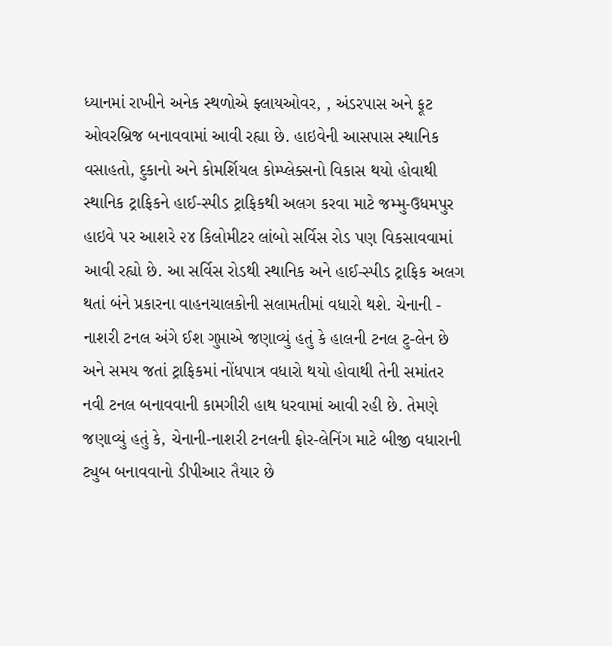ધ્યાનમાં રાખીને અનેક સ્થળોએ ફ્લાયઓવર, , અંડરપાસ અને ફૂટ ઓવરબ્રિજ બનાવવામાં આવી રહ્યા છે. હાઇવેની આસપાસ સ્થાનિક વસાહતો, દુકાનો અને કોમર્શિયલ કોમ્પ્લેક્સનો વિકાસ થયો હોવાથી સ્થાનિક ટ્રાફિકને હાઈ-સ્પીડ ટ્રાફિકથી અલગ કરવા માટે જમ્મુ-ઉધમપુર હાઇવે પર આશરે ૨૪ કિલોમીટર લાંબો સર્વિસ રોડ પણ વિકસાવવામાં આવી રહ્યો છે. આ સર્વિસ રોડથી સ્થાનિક અને હાઈ-સ્પીડ ટ્રાફિક અલગ થતાં બંને પ્રકારના વાહનચાલકોની સલામતીમાં વધારો થશે. ચેનાની - નાશરી ટનલ અંગે ઈશ ગુપ્તાએ જણાવ્યું હતું કે હાલની ટનલ ટુ-લેન છે અને સમય જતાં ટ્રાફિકમાં નોંધપાત્ર વધારો થયો હોવાથી તેની સમાંતર નવી ટનલ બનાવવાની કામગીરી હાથ ધરવામાં આવી રહી છે. તેમણે જણાવ્યું હતું કે, ચેનાની-નાશરી ટનલની ફોર-લેનિંગ માટે બીજી વધારાની ટ્યુબ બનાવવાનો ડીપીઆર તૈયાર છે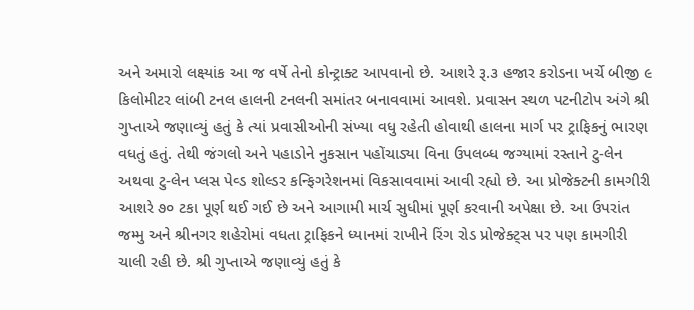અને અમારો લક્ષ્યાંક આ જ વર્ષે તેનો કોન્ટ્રાક્ટ આપવાનો છે. આશરે રૂ.૩ હજાર કરોડના ખર્ચે બીજી ૯ કિલોમીટર લાંબી ટનલ હાલની ટનલની સમાંતર બનાવવામાં આવશે. પ્રવાસન સ્થળ પટનીટોપ અંગે શ્રી ગુપ્તાએ જણાવ્યું હતું કે ત્યાં પ્રવાસીઓની સંખ્યા વધુ રહેતી હોવાથી હાલના માર્ગ પર ટ્રાફિકનું ભારણ વધતું હતું. તેથી જંગલો અને પહાડોને નુકસાન પહોંચાડ્યા વિના ઉપલબ્ધ જગ્યામાં રસ્તાને ટુ-લેન અથવા ટુ-લેન પ્લસ પેવ્ડ શોલ્ડર કન્ફિગરેશનમાં વિકસાવવામાં આવી રહ્યો છે. આ પ્રોજેક્ટની કામગીરી આશરે ૭૦ ટકા પૂર્ણ થઈ ગઈ છે અને આગામી માર્ચ સુધીમાં પૂર્ણ કરવાની અપેક્ષા છે. આ ઉપરાંત જમ્મુ અને શ્રીનગર શહેરોમાં વધતા ટ્રાફિકને ધ્યાનમાં રાખીને રિંગ રોડ પ્રોજેક્ટ્‌સ પર પણ કામગીરી ચાલી રહી છે. શ્રી ગુપ્તાએ જણાવ્યું હતું કે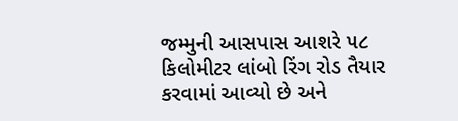જમ્મુની આસપાસ આશરે ૫૮ કિલોમીટર લાંબો રિંગ રોડ તૈયાર કરવામાં આવ્યો છે અને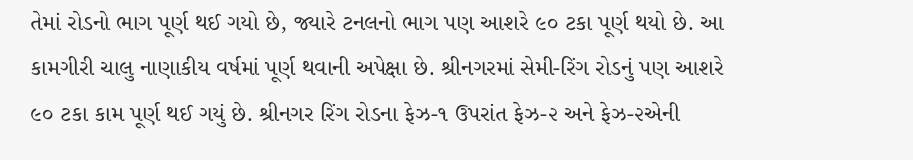તેમાં રોડનો ભાગ પૂર્ણ થઈ ગયો છે, જ્યારે ટનલનો ભાગ પણ આશરે ૯૦ ટકા પૂર્ણ થયો છે. આ કામગીરી ચાલુ નાણાકીય વર્ષમાં પૂર્ણ થવાની અપેક્ષા છે. શ્રીનગરમાં સેમી-રિંગ રોડનું પણ આશરે ૯૦ ટકા કામ પૂર્ણ થઈ ગયું છે. શ્રીનગર રિંગ રોડના ફેઝ-૧ ઉપરાંત ફેઝ-૨ અને ફેઝ-૨એની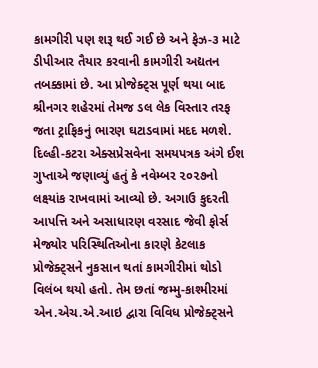કામગીરી પણ શરૂ થઈ ગઈ છે અને ફેઝ-૩ માટે ડીપીઆર તૈયાર કરવાની કામગીરી અદ્યતન તબક્કામાં છે. આ પ્રોજેક્ટ્‌સ પૂર્ણ થયા બાદ શ્રીનગર શહેરમાં તેમજ ડલ લેક વિસ્તાર તરફ જતા ટ્રાફિકનું ભારણ ઘટાડવામાં મદદ મળશે. દિલ્હી-કટરા એક્સપ્રેસવેના સમયપત્રક અંગે ઈશ ગુપ્તાએ જણાવ્યું હતું કે નવેમ્બર ૨૦૨૭નો લક્ષ્યાંક રાખવામાં આવ્યો છે. અગાઉ કુદરતી આપત્તિ અને અસાધારણ વરસાદ જેવી ફોર્સ મેજ્યોર પરિસ્થિતિઓના કારણે કેટલાક પ્રોજેક્ટ્‌સને નુકસાન થતાં કામગીરીમાં થોડો વિલંબ થયો હતો. તેમ છતાં જમ્મુ-કાશ્મીરમાં એન.એચ.એ.આઇ દ્વારા વિવિધ પ્રોજેક્ટ્‌સને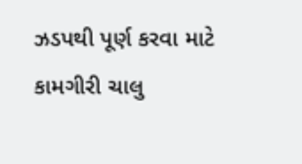ઝડપથી પૂર્ણ કરવા માટે કામગીરી ચાલુ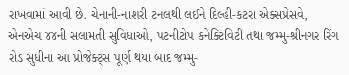રાખવામાં આવી છે. ચેનાની-નાશરી ટનલથી લઈને દિલ્હી-કટરા એક્સપ્રેસવે, એનએચ ૪૪ની સલામતી સુવિધાઓ, પટનીટોપ કનેક્ટિવિટી તથા જમ્મુ-શ્રીનગર રિંગ રોડ સુધીના આ પ્રોજેક્ટ્‌સ પૂર્ણ થયા બાદ જમ્મુ-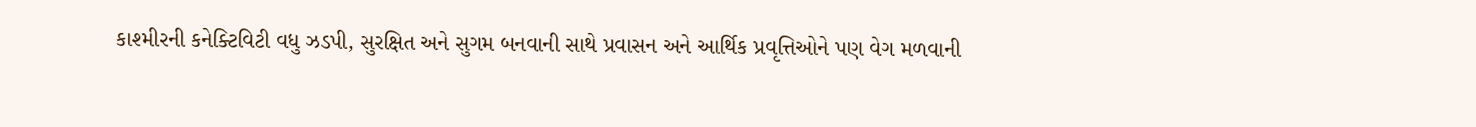કાશ્મીરની કનેક્ટિવિટી વધુ ઝડપી, સુરક્ષિત અને સુગમ બનવાની સાથે પ્રવાસન અને આર્થિક પ્રવૃત્તિઓને પણ વેગ મળવાની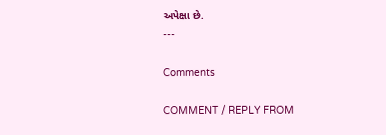અપેક્ષા છે.
---

Comments

COMMENT / REPLY FROM